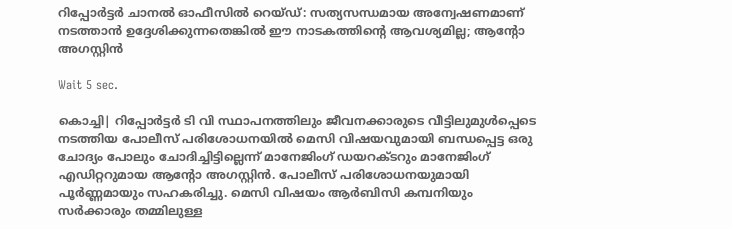റിപ്പോര്‍ട്ടര്‍ ചാനല്‍ ഓഫീസില്‍ റെയ്ഡ്: സത്യസന്ധമായ അന്വേഷണമാണ് നടത്താന്‍ ഉദ്ദേശിക്കുന്നതെങ്കില്‍ ഈ നാടകത്തിന്റെ ആവശ്യമില്ല; ആന്റോ അഗസ്റ്റിന്‍

Wait 5 sec.

കൊച്ചി| റിപ്പോര്‍ട്ടര്‍ ടി വി സ്ഥാപനത്തിലും ജീവനക്കാരുടെ വീട്ടിലുമുള്‍പ്പെടെ നടത്തിയ പോലീസ് പരിശോധനയില്‍ മെസി വിഷയവുമായി ബന്ധപ്പെട്ട ഒരു ചോദ്യം പോലും ചോദിച്ചിട്ടില്ലെന്ന് മാനേജിംഗ് ഡയറക്ടറും മാനേജിംഗ് എഡിറ്ററുമായ ആന്റോ അഗസ്റ്റിന്‍. പോലീസ് പരിശോധനയുമായി പൂര്‍ണ്ണമായും സഹകരിച്ചു. മെസി വിഷയം ആര്‍ബിസി കമ്പനിയും സര്‍ക്കാരും തമ്മിലുള്ള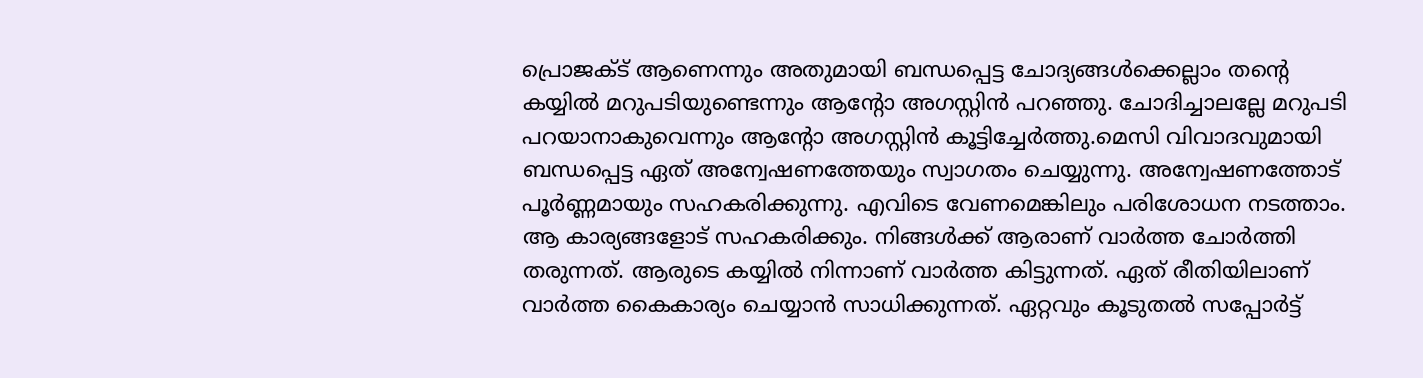പ്രൊജക്ട് ആണെന്നും അതുമായി ബന്ധപ്പെട്ട ചോദ്യങ്ങള്‍ക്കെല്ലാം തന്റെ കയ്യില്‍ മറുപടിയുണ്ടെന്നും ആന്റോ അഗസ്റ്റിന്‍ പറഞ്ഞു. ചോദിച്ചാലല്ലേ മറുപടി പറയാനാകുവെന്നും ആന്റോ അഗസ്റ്റിന്‍ കൂട്ടിച്ചേര്‍ത്തു.മെസി വിവാദവുമായി ബന്ധപ്പെട്ട ഏത് അന്വേഷണത്തേയും സ്വാഗതം ചെയ്യുന്നു. അന്വേഷണത്തോട് പൂര്‍ണ്ണമായും സഹകരിക്കുന്നു. എവിടെ വേണമെങ്കിലും പരിശോധന നടത്താം. ആ കാര്യങ്ങളോട് സഹകരിക്കും. നിങ്ങള്‍ക്ക് ആരാണ് വാര്‍ത്ത ചോര്‍ത്തി തരുന്നത്. ആരുടെ കയ്യില്‍ നിന്നാണ് വാര്‍ത്ത കിട്ടുന്നത്. ഏത് രീതിയിലാണ് വാര്‍ത്ത കൈകാര്യം ചെയ്യാന്‍ സാധിക്കുന്നത്. ഏറ്റവും കൂടുതല്‍ സപ്പോര്‍ട്ട്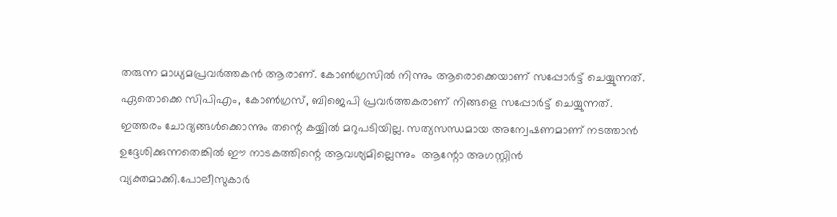തരുന്ന മാധ്യമപ്രവര്‍ത്തകന്‍ ആരാണ്. കോണ്‍ഗ്രസില്‍ നിന്നും ആരൊക്കെയാണ് സപ്പോര്‍ട്ട് ചെയ്യുന്നത്. ഏതൊക്കെ സിപിഎം, കോണ്‍ഗ്രസ്, ബിജെപി പ്രവര്‍ത്തകരാണ് നിങ്ങളെ സപ്പോര്‍ട്ട് ചെയ്യുന്നത്. ഇത്തരം ചോദ്യങ്ങള്‍ക്കൊന്നും തന്റെ കയ്യില്‍ മറുപടിയില്ല. സത്യസന്ധമായ അന്വേഷണമാണ് നടത്താന്‍ ഉദ്ദേശിക്കുന്നതെങ്കില്‍ ഈ നാടകത്തിന്റെ ആവശ്യമില്ലെന്നും  ആന്റോ അഗസ്റ്റിന്‍ വ്യക്തമാക്കി.പോലീസുകാര്‍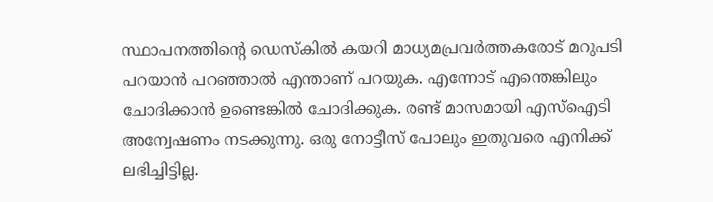സ്ഥാപനത്തിന്റെ ഡെസ്‌കില്‍ കയറി മാധ്യമപ്രവര്‍ത്തകരോട് മറുപടി പറയാന്‍ പറഞ്ഞാല്‍ എന്താണ് പറയുക. എന്നോട് എന്തെങ്കിലും ചോദിക്കാന്‍ ഉണ്ടെങ്കില്‍ ചോദിക്കുക. രണ്ട് മാസമായി എസ്ഐടി അന്വേഷണം നടക്കുന്നു. ഒരു നോട്ടീസ് പോലും ഇതുവരെ എനിക്ക് ലഭിച്ചിട്ടില്ല.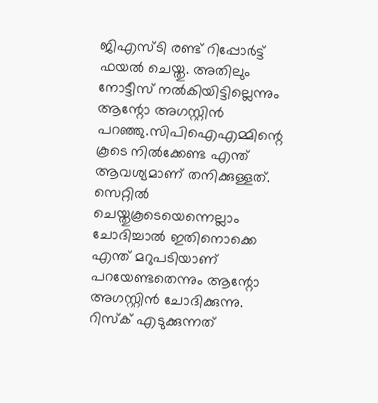ജിഎസ്ടി രണ്ട് റിപ്പോര്‍ട്ട് ഫയല്‍ ചെയ്തു. അതിലും നോട്ടീസ് നല്‍കിയിട്ടില്ലെന്നും ആന്റോ അഗസ്റ്റിന്‍ പറഞ്ഞു.സിപിഐഎമ്മിന്റെ കൂടെ നില്‍ക്കേണ്ട എന്ത് ആവശ്യമാണ് തനിക്കുള്ളത്. സെറ്റില്‍ ചെയ്തുകൂടെയെന്നെല്ലാം ചോദിച്ചാല്‍ ഇതിനൊക്കെ എന്ത് മറുപടിയാണ് പറയേണ്ടതെന്നും ആന്റോ അഗസ്റ്റിന്‍ ചോദിക്കുന്നു. റിസ്‌ക് എടുക്കുന്നത്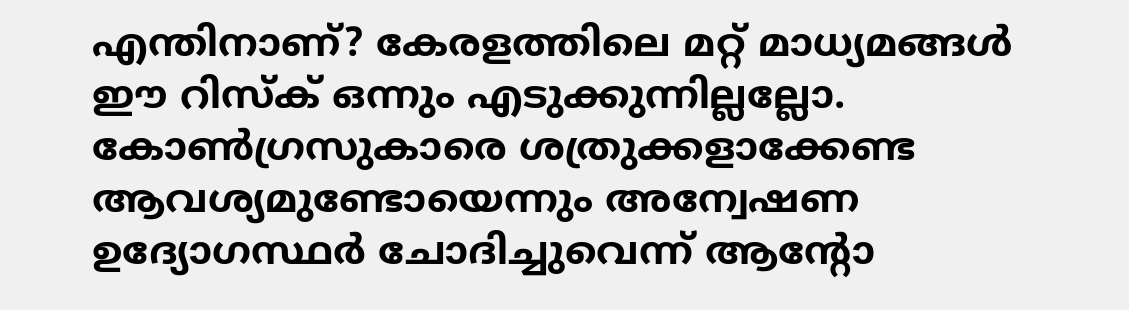എന്തിനാണ്? കേരളത്തിലെ മറ്റ് മാധ്യമങ്ങള്‍ ഈ റിസ്‌ക് ഒന്നും എടുക്കുന്നില്ലല്ലോ. കോണ്‍ഗ്രസുകാരെ ശത്രുക്കളാക്കേണ്ട ആവശ്യമുണ്ടോയെന്നും അന്വേഷണ ഉദ്യോഗസ്ഥര്‍ ചോദിച്ചുവെന്ന് ആന്റോ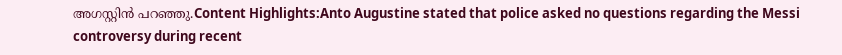അഗസ്റ്റിന്‍ പറഞ്ഞു.Content Highlights:Anto Augustine stated that police asked no questions regarding the Messi controversy during recent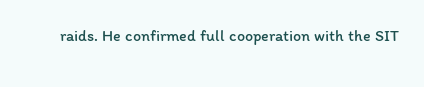raids. He confirmed full cooperation with the SIT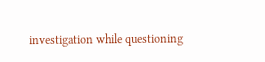investigation while questioning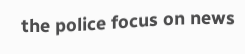the police focus on news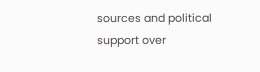sources and political support over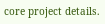core project details.